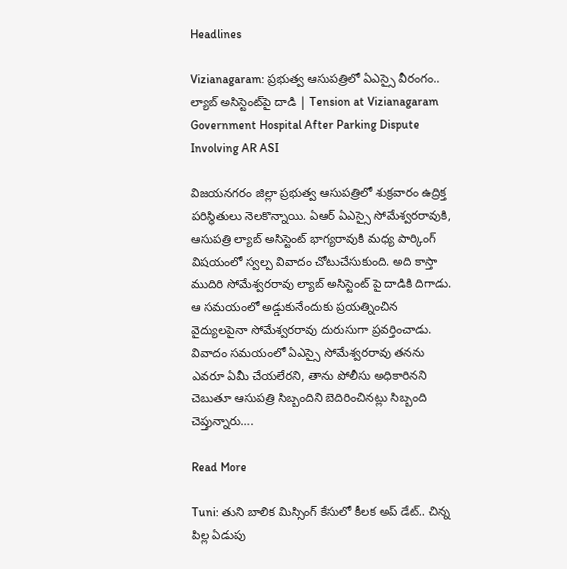Headlines

Vizianagaram: ప్రభుత్వ ఆసుపత్రిలో ఏఎస్సై వీరంగం.. ల్యాబ్ అసిస్టెంట్‌పై దాడి | Tension at Vizianagaram Government Hospital After Parking Dispute Involving AR ASI

విజయనగరం జిల్లా ప్రభుత్వ ఆసుపత్రిలో శుక్రవారం ఉద్రిక్త పరిస్థితులు నెలకొన్నాయి. ఏఆర్ ఏఎస్సై సోమేశ్వరరావుకి, ఆసుపత్రి ల్యాబ్ అసిస్టెంట్ భాగ్యరావుకి మధ్య పార్కింగ్ విషయంలో స్వల్ప వివాదం చోటుచేసుకుంది. అది కాస్తా ముదిరి సోమేశ్వరరావు ల్యాబ్ అసిస్టెంట్ పై దాడికి దిగాడు. ఆ సమయంలో అడ్డుకునేందుకు ప్రయత్నించిన వైద్యులపైనా సోమేశ్వరరావు దురుసుగా ప్రవర్తించాడు. వివాదం సమయంలో ఏఎస్సై సోమేశ్వరరావు తనను ఎవరూ ఏమీ చేయలేరని, తాను పోలీసు అధికారినని చెబుతూ ఆసుపత్రి సిబ్బందిని బెదిరించినట్లు సిబ్బంది చెప్తున్నారు….

Read More

Tuni: తుని బాలిక మిస్సింగ్ కేసులో కీలక అప్ డేట్.. చిన్న పిల్ల ఏడుపు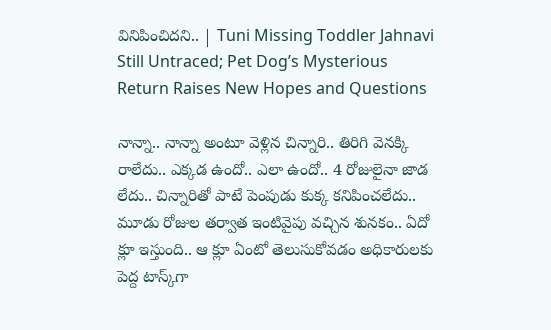వినిపించిదని.. | Tuni Missing Toddler Jahnavi Still Untraced; Pet Dog’s Mysterious Return Raises New Hopes and Questions

నాన్నా.. నాన్నా అంటూ వెళ్లిన చిన్నారి.. తిరిగి వెనక్కి రాలేదు.. ఎక్కడ ఉందో.. ఎలా ఉందో.. 4 రోజులైనా జాడ లేదు.. చిన్నారితో పాటే పెంపుడు కుక్క కనిపించలేదు..  మూడు రోజుల తర్వాత ఇంటివైపు వచ్చిన శునకం.. ఏదో క్లూ ఇస్తుంది.. ఆ క్లూ ఏంటో తెలుసుకోవడం అధికారులకు పెద్ద టాస్క్‌గా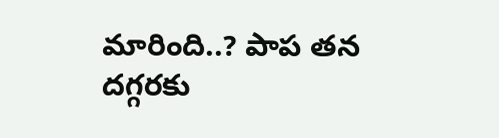మారింది..? పాప తన దగ్గరకు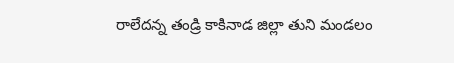రాలేదన్న తండ్రి కాకినాడ జిల్లా తుని మండలం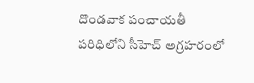దొండవాక పంచాయతీ పరిధిలోని సీహెచ్‌ అగ్రహరంలో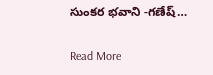సుంకర భవాని -గణేష్‌…

Read More